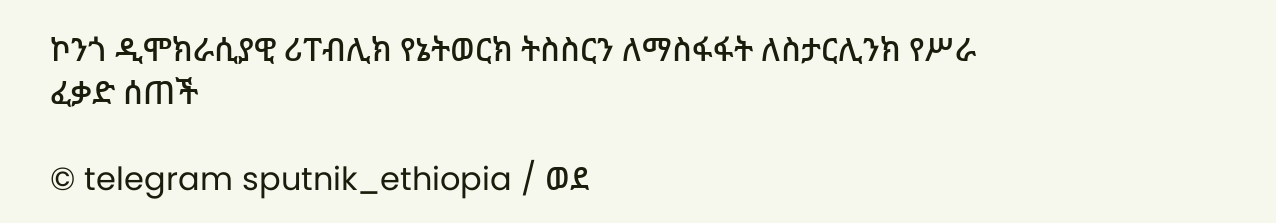ኮንጎ ዲሞክራሲያዊ ሪፐብሊክ የኔትወርክ ትስስርን ለማስፋፋት ለስታርሊንክ የሥራ ፈቃድ ሰጠች

© telegram sputnik_ethiopia / ወደ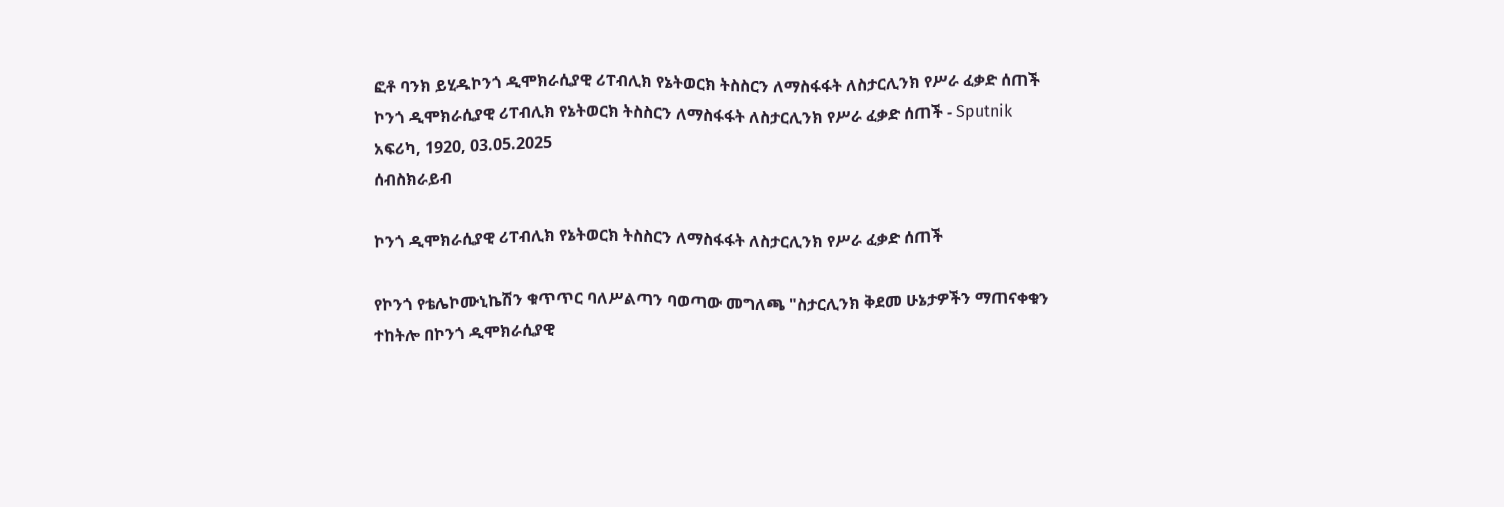ፎቶ ባንክ ይሂዱኮንጎ ዲሞክራሲያዊ ሪፐብሊክ የኔትወርክ ትስስርን ለማስፋፋት ለስታርሊንክ የሥራ ፈቃድ ሰጠች
ኮንጎ ዲሞክራሲያዊ ሪፐብሊክ የኔትወርክ ትስስርን ለማስፋፋት ለስታርሊንክ የሥራ ፈቃድ ሰጠች - Sputnik አፍሪካ, 1920, 03.05.2025
ሰብስክራይብ

ኮንጎ ዲሞክራሲያዊ ሪፐብሊክ የኔትወርክ ትስስርን ለማስፋፋት ለስታርሊንክ የሥራ ፈቃድ ሰጠች

የኮንጎ የቴሌኮሙኒኬሽን ቁጥጥር ባለሥልጣን ባወጣው መግለጫ "ስታርሊንክ ቅደመ ሁኔታዎችን ማጠናቀቁን ተከትሎ በኮንጎ ዲሞክራሲያዊ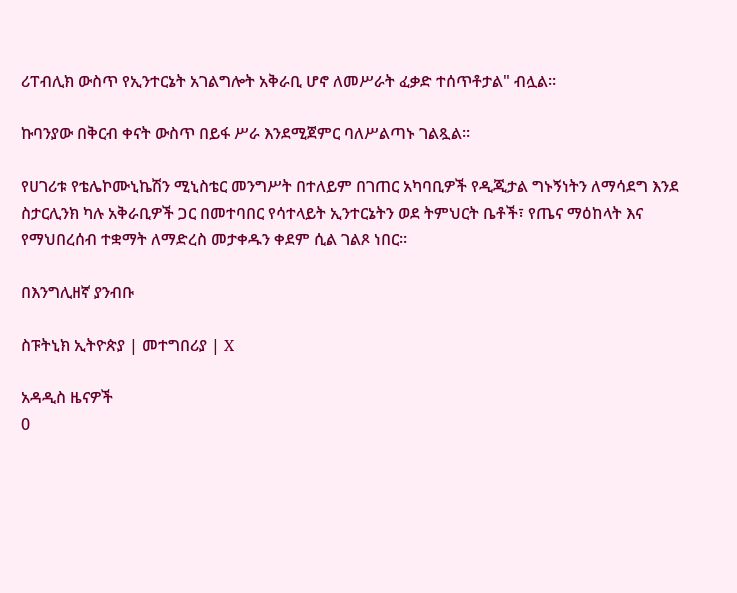ሪፐብሊክ ውስጥ የኢንተርኔት አገልግሎት አቅራቢ ሆኖ ለመሥራት ፈቃድ ተሰጥቶታል" ብሏል።

ኩባንያው በቅርብ ቀናት ውስጥ በይፋ ሥራ እንደሚጀምር ባለሥልጣኑ ገልጿል።

የሀገሪቱ የቴሌኮሙኒኬሽን ሚኒስቴር መንግሥት በተለይም በገጠር አካባቢዎች የዲጂታል ግኑኝነትን ለማሳደግ እንደ ስታርሊንክ ካሉ አቅራቢዎች ጋር በመተባበር የሳተላይት ኢንተርኔትን ወደ ትምህርት ቤቶች፣ የጤና ማዕከላት እና የማህበረሰብ ተቋማት ለማድረስ መታቀዱን ቀደም ሲል ገልጾ ነበር።

በእንግሊዘኛ ያንብቡ

ስፑትኒክ ኢትዮጵያ | መተግበሪያ | X

አዳዲስ ዜናዎች
0